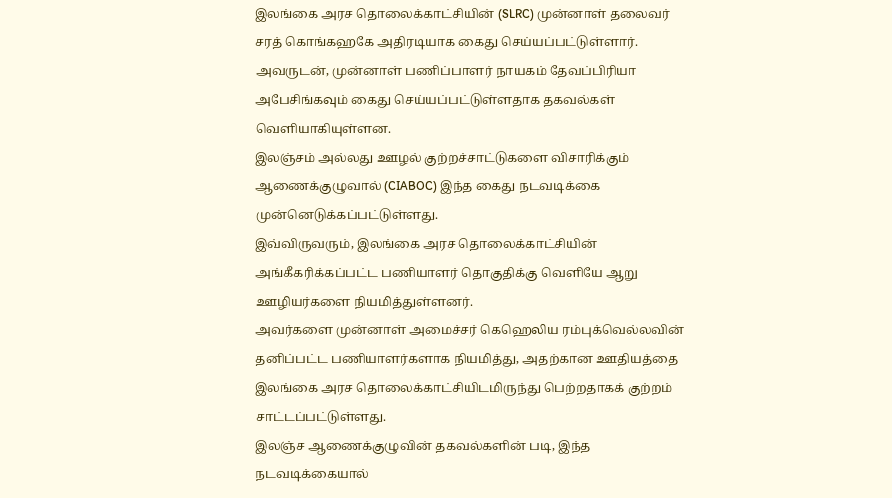இலங்கை அரச தொலைக்காட்சியின் (SLRC) முன்னாள் தலைவர் சரத் கொங்கஹகே அதிரடியாக கைது செய்யப்பட்டுள்ளார்.
அவருடன், முன்னாள் பணிப்பாளர் நாயகம் தேவப்பிரியா அபேசிங்கவும் கைது செய்யப்பட்டுள்ளதாக தகவல்கள் வெளியாகியுள்ளன.
இலஞ்சம் அல்லது ஊழல் குற்றச்சாட்டுகளை விசாரிக்கும் ஆணைக்குழுவால் (CIABOC) இந்த கைது நடவடிக்கை முன்னெடுக்கப்பட்டுள்ளது.
இவ்விருவரும், இலங்கை அரச தொலைக்காட்சியின் அங்கீகரிக்கப்பட்ட பணியாளர் தொகுதிக்கு வெளியே ஆறு ஊழியர்களை நியமித்துள்ளனர்.
அவர்களை முன்னாள் அமைச்சர் கெஹெலிய ரம்புக்வெல்லவின் தனிப்பட்ட பணியாளர்களாக நியமித்து, அதற்கான ஊதியத்தை இலங்கை அரச தொலைக்காட்சியிடமிருந்து பெற்றதாகக் குற்றம் சாட்டப்பட்டுள்ளது.
இலஞ்ச ஆணைக்குழுவின் தகவல்களின் படி, இந்த நடவடிக்கையால்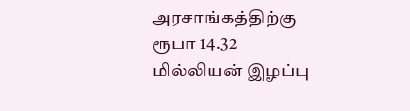அரசாங்கத்திற்கு ரூபா 14.32 மில்லியன் இழப்பு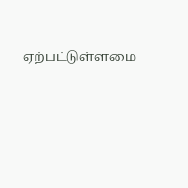ஏற்பட்டுள்ளமை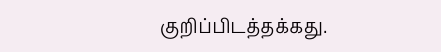குறிப்பிடத்தக்கது.